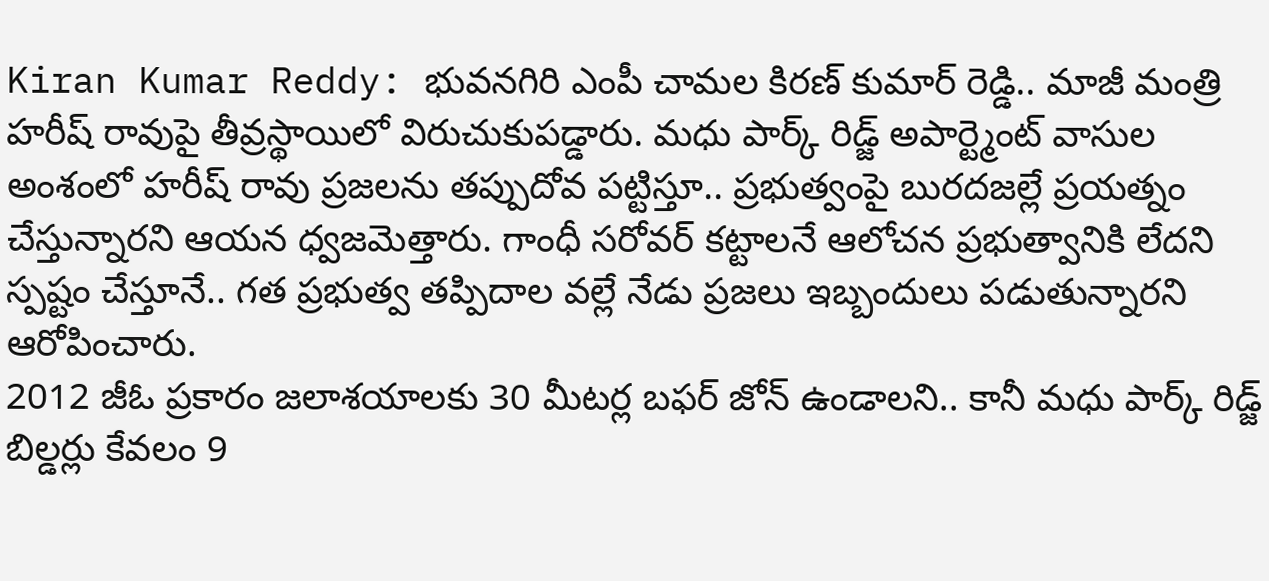Kiran Kumar Reddy: భువనగిరి ఎంపీ చామల కిరణ్ కుమార్ రెడ్డి.. మాజీ మంత్రి హరీష్ రావుపై తీవ్రస్థాయిలో విరుచుకుపడ్డారు. మధు పార్క్ రిడ్జ్ అపార్ట్మెంట్ వాసుల అంశంలో హరీష్ రావు ప్రజలను తప్పుదోవ పట్టిస్తూ.. ప్రభుత్వంపై బురదజల్లే ప్రయత్నం చేస్తున్నారని ఆయన ధ్వజమెత్తారు. గాంధీ సరోవర్ కట్టాలనే ఆలోచన ప్రభుత్వానికి లేదని స్పష్టం చేస్తూనే.. గత ప్రభుత్వ తప్పిదాల వల్లే నేడు ప్రజలు ఇబ్బందులు పడుతున్నారని ఆరోపించారు.
2012 జీఓ ప్రకారం జలాశయాలకు 30 మీటర్ల బఫర్ జోన్ ఉండాలని.. కానీ మధు పార్క్ రిడ్జ్ బిల్డర్లు కేవలం 9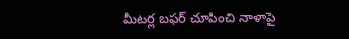మీటర్ల బఫర్ చూపించి నాళాపై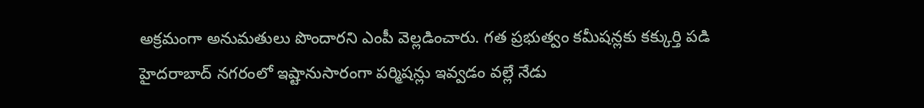అక్రమంగా అనుమతులు పొందారని ఎంపీ వెల్లడించారు. గత ప్రభుత్వం కమీషన్లకు కక్కుర్తి పడి హైదరాబాద్ నగరంలో ఇష్టానుసారంగా పర్మిషన్లు ఇవ్వడం వల్లే నేడు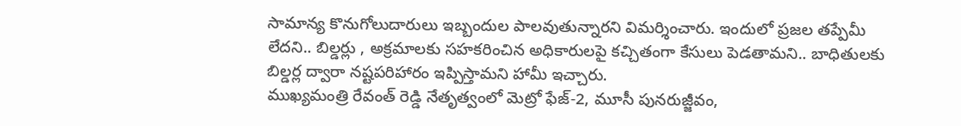సామాన్య కొనుగోలుదారులు ఇబ్బందుల పాలవుతున్నారని విమర్శించారు. ఇందులో ప్రజల తప్పేమీ లేదని.. బిల్డర్లు , అక్రమాలకు సహకరించిన అధికారులపై కచ్చితంగా కేసులు పెడతామని.. బాధితులకు బిల్డర్ల ద్వారా నష్టపరిహారం ఇప్పిస్తామని హామీ ఇచ్చారు.
ముఖ్యమంత్రి రేవంత్ రెడ్డి నేతృత్వంలో మెట్రో ఫేజ్-2, మూసీ పునరుజ్జీవం,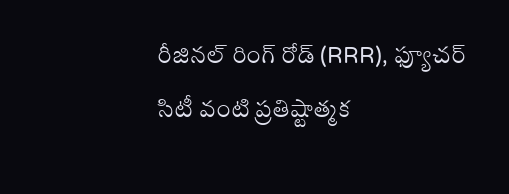రీజినల్ రింగ్ రోడ్ (RRR), ఫ్యూచర్ సిటీ వంటి ప్రతిష్టాత్మక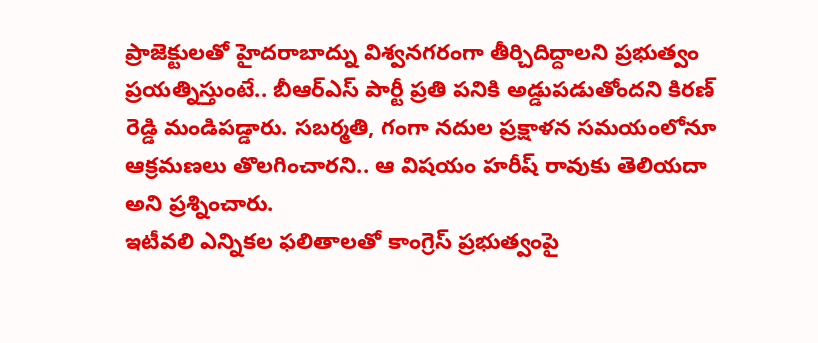ప్రాజెక్టులతో హైదరాబాద్ను విశ్వనగరంగా తీర్చిదిద్దాలని ప్రభుత్వం ప్రయత్నిస్తుంటే.. బీఆర్ఎస్ పార్టీ ప్రతి పనికి అడ్డుపడుతోందని కిరణ్ రెడ్డి మండిపడ్డారు. సబర్మతి, గంగా నదుల ప్రక్షాళన సమయంలోనూ ఆక్రమణలు తొలగించారని.. ఆ విషయం హరీష్ రావుకు తెలియదా అని ప్రశ్నించారు.
ఇటీవలి ఎన్నికల ఫలితాలతో కాంగ్రెస్ ప్రభుత్వంపై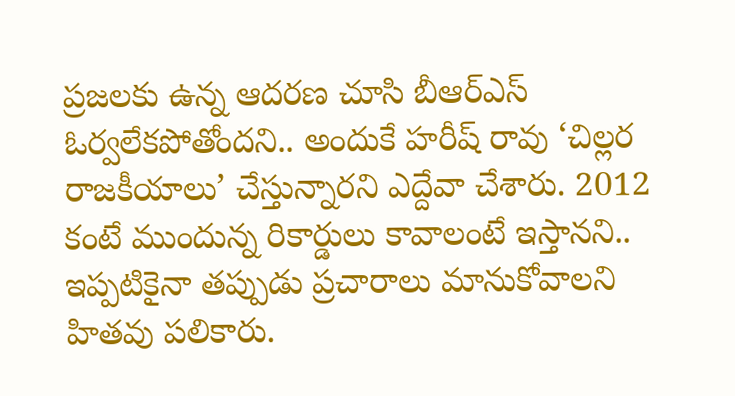ప్రజలకు ఉన్న ఆదరణ చూసి బీఆర్ఎస్ ఓర్వలేకపోతోందని.. అందుకే హరీష్ రావు ‘చిల్లర రాజకీయాలు’ చేస్తున్నారని ఎద్దేవా చేశారు. 2012 కంటే ముందున్న రికార్డులు కావాలంటే ఇస్తానని.. ఇప్పటికైనా తప్పుడు ప్రచారాలు మానుకోవాలని హితవు పలికారు.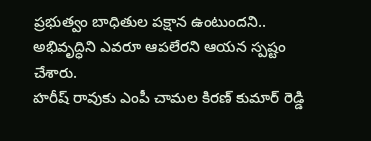ప్రభుత్వం బాధితుల పక్షాన ఉంటుందని.. అభివృద్ధిని ఎవరూ ఆపలేరని ఆయన స్పష్టం చేశారు.
హరీష్ రావుకు ఎంపీ చామల కిరణ్ కుమార్ రెడ్డి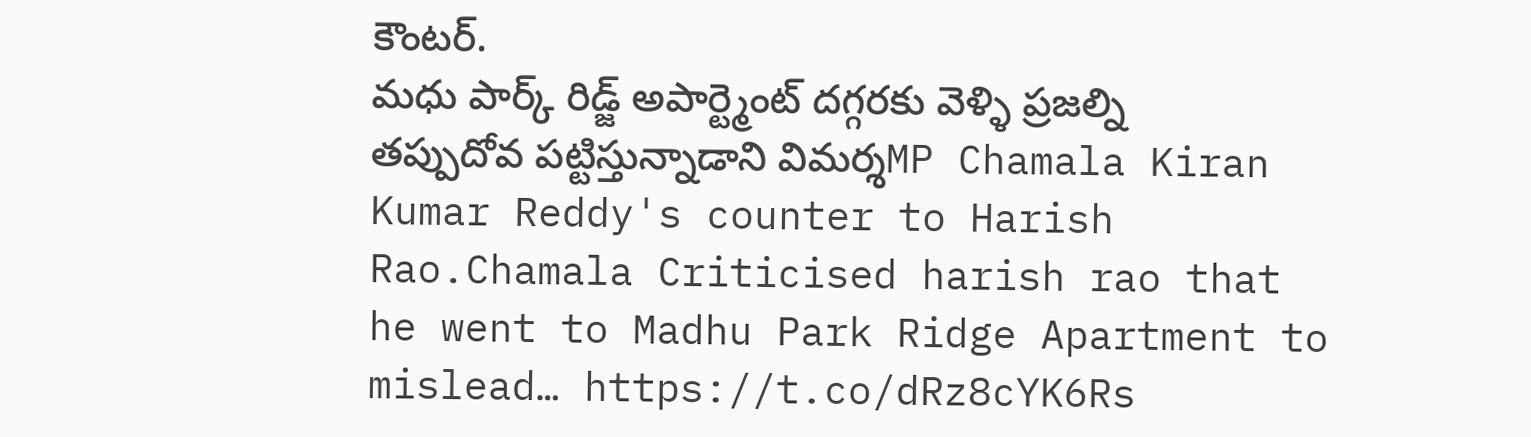కౌంటర్.
మధు పార్క్ రిడ్జ్ అపార్ట్మెంట్ దగ్గరకు వెళ్ళి ప్రజల్ని తప్పుదోవ పట్టిస్తున్నాడాని విమర్శMP Chamala Kiran Kumar Reddy's counter to Harish Rao.Chamala Criticised harish rao that he went to Madhu Park Ridge Apartment to mislead… https://t.co/dRz8cYK6Rs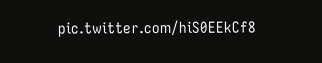pic.twitter.com/hiS0EEkCf8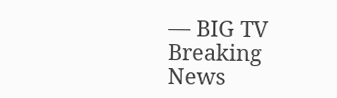— BIG TV Breaking News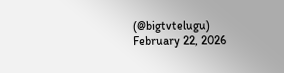(@bigtvtelugu) February 22, 2026